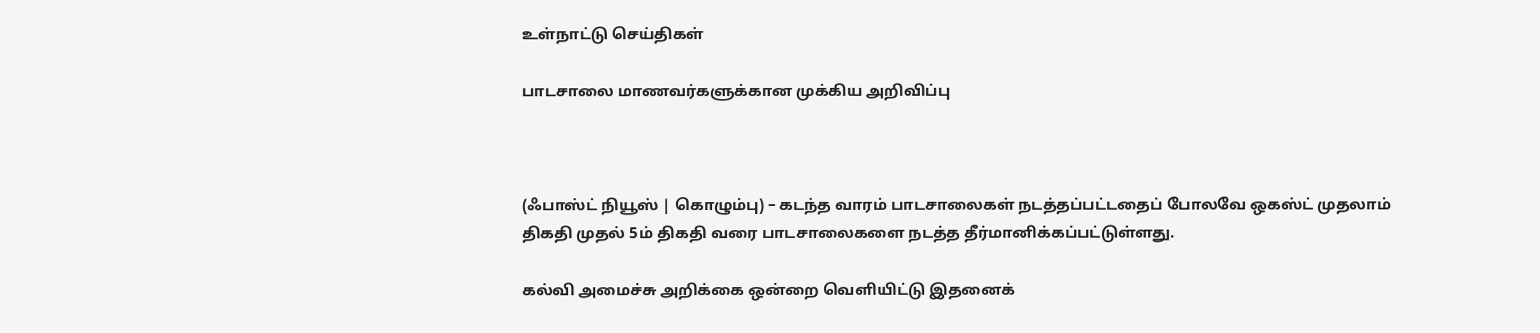உள்நாட்டு செய்திகள்

பாடசாலை மாணவர்களுக்கான முக்கிய அறிவிப்பு



(ஃபாஸ்ட் நியூஸ் | கொழும்பு) – கடந்த வாரம் பாடசாலைகள் நடத்தப்பட்டதைப் போலவே ஒகஸ்ட் முதலாம் திகதி முதல் 5ம் திகதி வரை பாடசாலைகளை நடத்த தீர்மானிக்கப்பட்டுள்ளது.

கல்வி அமைச்சு அறிக்கை ஒன்றை வௌியிட்டு இதனைக்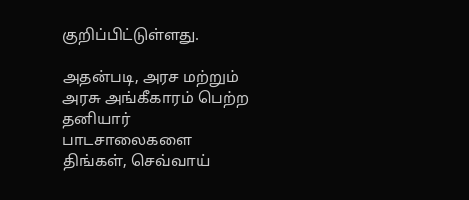குறிப்பிட்டுள்ளது.

அதன்படி, அரச மற்றும் அரசு அங்கீகாரம் பெற்ற தனியார் பாடசாலைகளை திங்கள், செவ்வாய்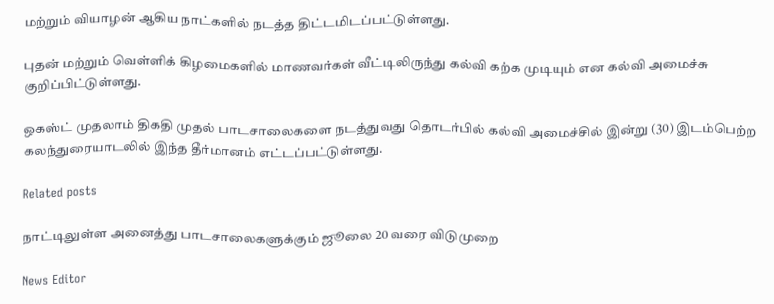மற்றும் வியாழன் ஆகிய நாட்களில் நடத்த திட்டமிடப்பட்டுள்ளது.

புதன் மற்றும் வெள்ளிக் கிழமைகளில் மாணவர்கள் வீட்டிலிருந்து கல்வி கற்க முடியும் என கல்வி அமைச்சு குறிப்பிட்டுள்ளது.

ஒகஸ்ட் முதலாம் திகதி முதல் பாடசாலைகளை நடத்துவது தொடர்பில் கல்வி அமைச்சில் இன்று (30) இடம்பெற்ற கலந்துரையாடலில் இந்த தீர்மானம் எட்டப்பட்டுள்ளது.

Related posts

நாட்டிலுள்ள அனைத்து பாடசாலைகளுக்கும் ஜூலை 20 வரை விடுமுறை

News Editor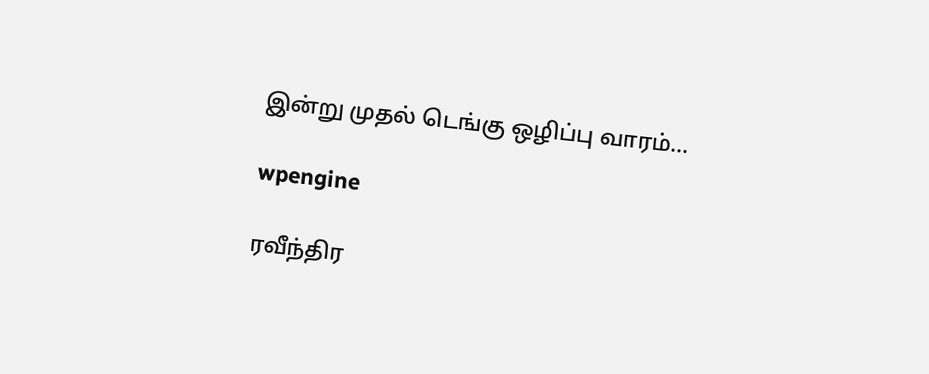இன்று முதல் டெங்கு ஒழிப்பு வாரம்…

wpengine

ரவீந்திர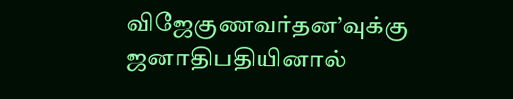விஜேகுணவர்தன’வுக்கு ஜனாதிபதியினால்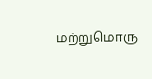மற்றுமொரு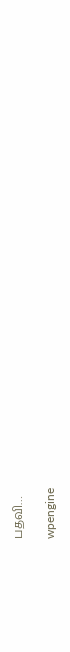பதவி…

wpengine